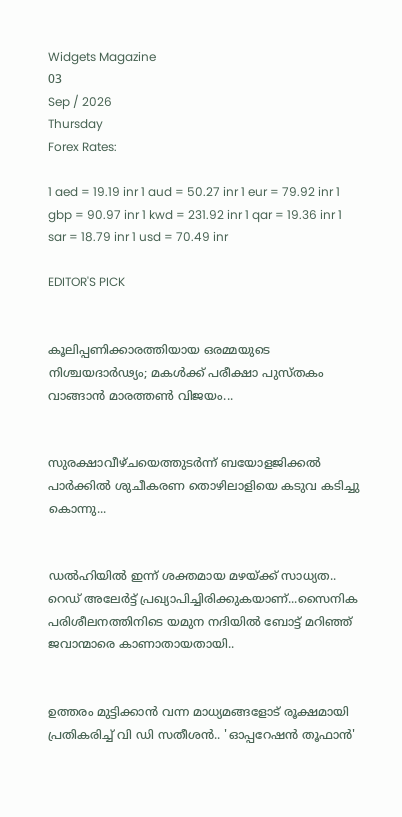Widgets Magazine
03
Sep / 2026
Thursday
Forex Rates:

1 aed = 19.19 inr 1 aud = 50.27 inr 1 eur = 79.92 inr 1 gbp = 90.97 inr 1 kwd = 231.92 inr 1 qar = 19.36 inr 1 sar = 18.79 inr 1 usd = 70.49 inr

EDITOR'S PICK


കൂലിപ്പണിക്കാരത്തിയായ ഒരമ്മയുടെ നിശ്ചയദാർഢ്യം; മകൾക്ക് പരീക്ഷാ പുസ്തകം വാങ്ങാൻ മാരത്തൺ വിജയം...


സുരക്ഷാവീഴ്ചയെത്തുടർന്ന് ബയോളജിക്കൽ പാർക്കിൽ ശുചീകരണ തൊഴിലാളിയെ കടുവ കടിച്ചു കൊന്നു...


ഡല്‍ഹിയില്‍ ഇന്ന് ശക്തമായ മഴയ്ക്ക് സാധ്യത.. റെഡ് അലേര്‍ട്ട് പ്രഖ്യാപിച്ചിരിക്കുകയാണ്...സൈനിക പരിശീലനത്തിനിടെ യമുന നദിയില്‍ ബോട്ട് മറിഞ്ഞ് ജവാന്മാരെ കാണാതായതായി..


ഉത്തരം മുട്ടിക്കാൻ വന്ന മാധ്യമങ്ങളോട് രൂക്ഷമായി പ്രതികരിച്ച് വി ഡി സതീശൻ.. 'ഓപ്പറേഷന്‍ തൂഫാന്‍'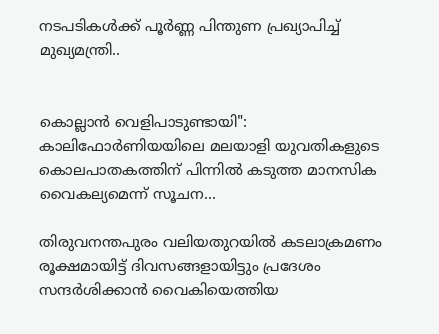നടപടികള്‍ക്ക് പൂര്‍ണ്ണ പിന്തുണ പ്രഖ്യാപിച്ച് മുഖ്യമന്ത്രി..


കൊല്ലാൻ വെളിപാടുണ്ടായി": കാലിഫോർണിയയിലെ മലയാളി യുവതികളുടെ കൊലപാതകത്തിന് പിന്നിൽ കടുത്ത മാനസിക വൈകല്യമെന്ന് സൂചന...

തിരുവനന്തപുരം വലിയതുറയില്‍ കടലാക്രമണം രൂക്ഷമായിട്ട് ദിവസങ്ങളായിട്ടും പ്രദേശം സന്ദര്‍ശിക്കാന്‍ വൈകിയെത്തിയ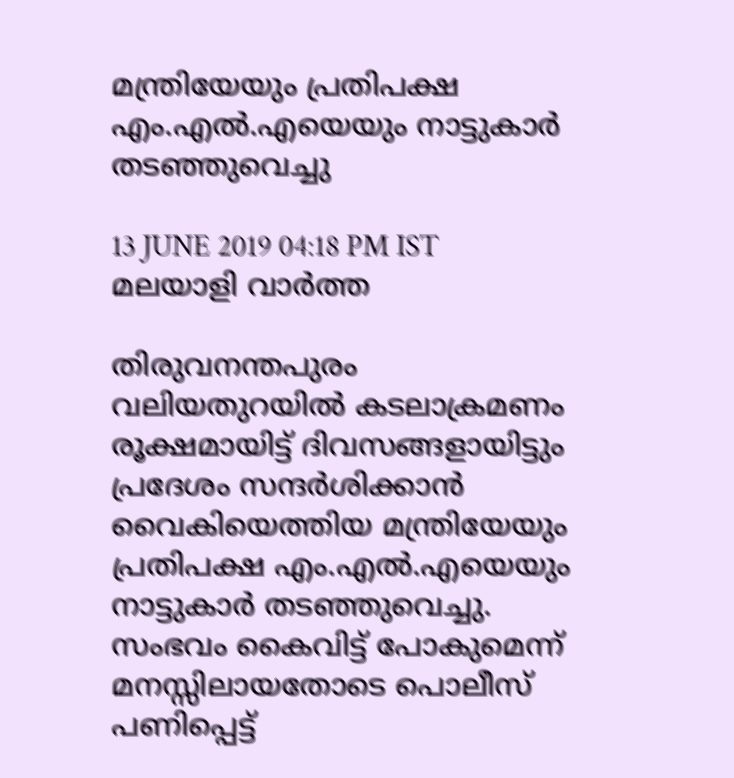മന്ത്രിയേയും പ്രതിപക്ഷ എം.എല്‍.എയെയും നാട്ടുകാര്‍ തടഞ്ഞുവെച്ചു

13 JUNE 2019 04:18 PM IST
മലയാളി വാര്‍ത്ത

തിരുവനന്തപുരം വലിയതുറയില്‍ കടലാക്രമണം രൂക്ഷമായിട്ട് ദിവസങ്ങളായിട്ടും പ്രദേശം സന്ദര്‍ശിക്കാന്‍ വൈകിയെത്തിയ മന്ത്രിയേയും പ്രതിപക്ഷ എം.എല്‍.എയെയും നാട്ടുകാര്‍ തടഞ്ഞുവെച്ചു. സംഭവം കൈവിട്ട് പോകുമെന്ന് മനസ്സിലായതോടെ പൊലീസ് പണിപ്പെട്ട്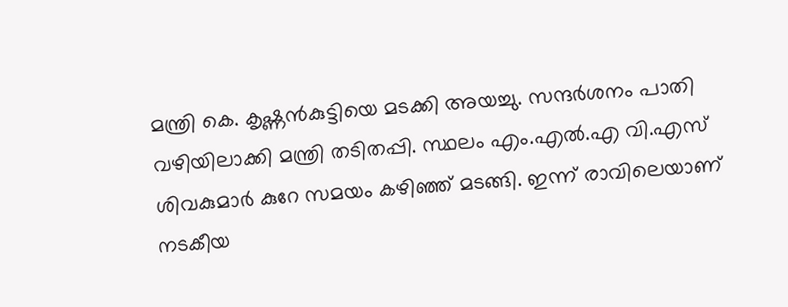മന്ത്രി കെ. കൃഷ്ണന്‍കുട്ടിയെ മടക്കി അയച്ചു. സന്ദര്‍ശനം പാതി വഴിയിലാക്കി മന്ത്രി തടിതപ്പി. സ്ഥലം എം.എല്‍.എ വി.എസ് ശിവകുമാര്‍ കുറേ സമയം കഴിഞ്ഞ് മടങ്ങി. ഇന്ന് രാവിലെയാണ് നടകീയ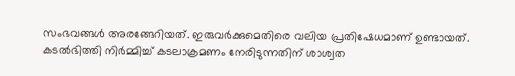സംഭവങ്ങള്‍ അരങ്ങേറിയത്. ഇരുവര്‍ക്കുമെതിരെ വലിയ പ്രതിഷേധമാണ് ഉണ്ടായത്. കടല്‍ഭിത്തി നിര്‍മ്മിച്ച് കടലാക്രമണം നേരിടുന്നതിന് ശാശ്വത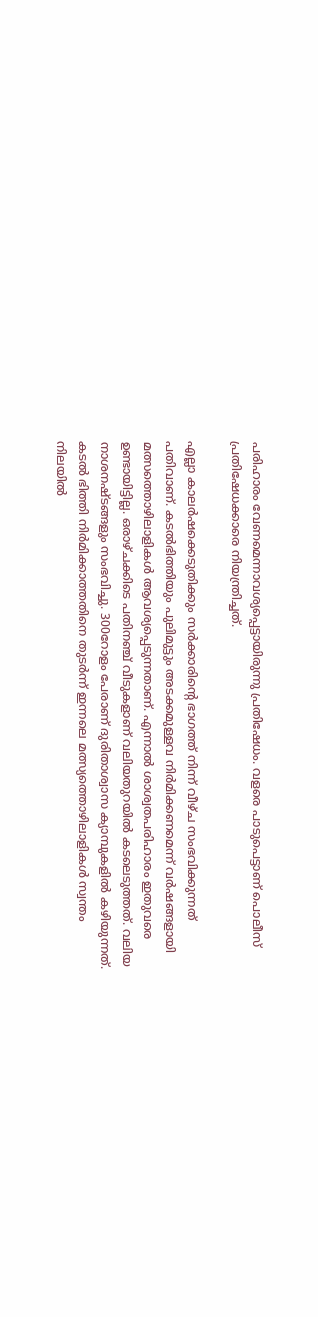പരിഹാരം വേണമെന്നാവശ്യപ്പെട്ടായിരുന്നു പ്രതിഷേധം. വളരെ പാടുപെട്ടാണ് പൊലീസ് പ്രതിഷേധക്കാരെ നിയന്ത്രിച്ചത്.

എല്ലാ കാലര്‍ഷക്കെടുതിക്കും സര്‍ക്കാരിന്റെ ഭാഗത്ത് നിന്ന് വീഴ്ച സംഭവിക്കുന്നത് പതിവാണ്. കടല്‍ഭിത്തിയും പുലിമുട്ടും അടക്കമുള്ളവ നിര്‍മിക്കണമെന്ന് വര്‍ഷങ്ങളായി മത്സത്തൊഴിലാളികള്‍ ആവശ്യപ്പെടുന്നതാണ്. എന്നാല്‍ ശാശ്വതപരിഹാരം ഇതുവരെ ഉണ്ടായിട്ടില്ല. ഒരാഴ്ചക്കിടെ പതിനഞ്ച് വീടുകളാണ് വലിയതുറയില്‍ കടലെടുത്തത്. വലിയ നാശനഷ്ടങ്ങളും സംഭവിച്ചു. 300റോളം പേരാണ് ദുരിതാശ്വാസ ക്യാമ്പുകളില്‍ കഴിയുന്നത്. കടല്‍ ഭിത്തി നിര്‍മിക്കാത്തതിനെ തുടര്‍ന്ന് ഇന്നലെ മത്സ്യത്തൊഴിലാളികള്‍ സ്വന്തം നിലയില്‍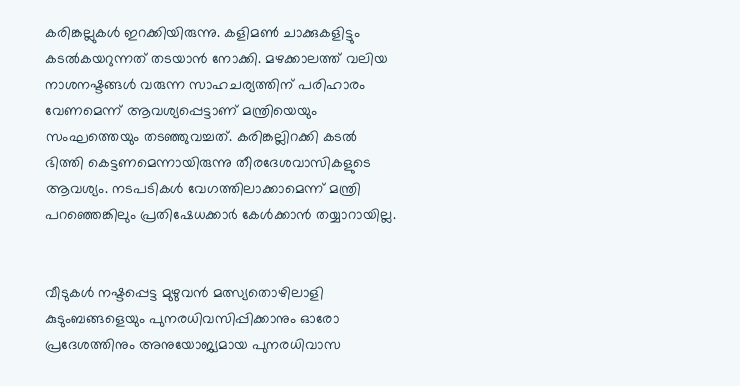കരിങ്കല്ലുകള്‍ ഇറക്കിയിരുന്നു. കളിമണ്‍ ചാക്കുകളിട്ടും കടല്‍കയറുന്നത് തടയാന്‍ നോക്കി. മഴക്കാലത്ത് വലിയ നാശനഷ്ടങ്ങള്‍ വരുന്ന സാഹചര്യത്തിന് പരിഹാരം വേണമെന്ന് ആവശ്യപ്പെട്ടാണ് മന്ത്രിയെയും സംഘത്തെയും തടഞ്ഞുവച്ചത്. കരിങ്കല്ലിറക്കി കടല്‍ ഭിത്തി കെട്ടണമെന്നായിരുന്നു തീരദേശവാസികളുടെ ആവശ്യം. നടപടികള്‍ വേഗത്തിലാക്കാമെന്ന് മന്ത്രി പറഞ്ഞെങ്കിലും പ്രതിഷേധക്കാര്‍ കേള്‍ക്കാന്‍ തയ്യാറായില്ല.


വീടുകള്‍ നഷ്ടപ്പെട്ട മുഴുവന്‍ മത്സ്യതൊഴിലാളി കുടുംബങ്ങളെയും പുനരധിവസിപ്പിക്കാനും ഓരോ പ്രദേശത്തിനും അനുയോജ്യമായ പുനരധിവാസ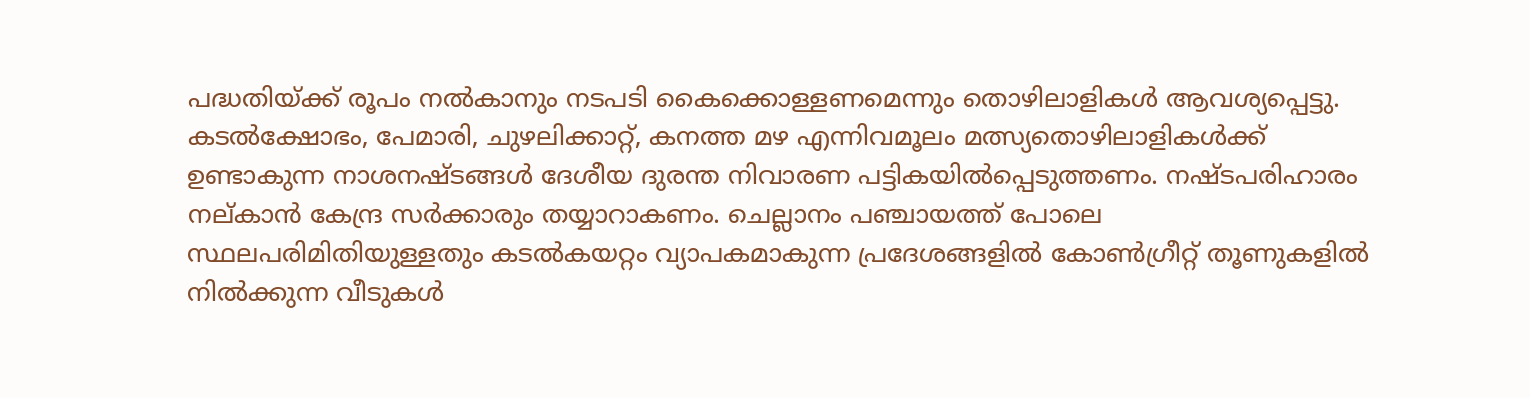പദ്ധതിയ്ക്ക് രൂപം നല്‍കാനും നടപടി കൈക്കൊള്ളണമെന്നും തൊഴിലാളികള്‍ ആവശ്യപ്പെട്ടു. കടല്‍ക്ഷോഭം, പേമാരി, ചുഴലിക്കാറ്റ്, കനത്ത മഴ എന്നിവമൂലം മത്സ്യതൊഴിലാളികള്‍ക്ക് ഉണ്ടാകുന്ന നാശനഷ്ടങ്ങള്‍ ദേശീയ ദുരന്ത നിവാരണ പട്ടികയില്‍പ്പെടുത്തണം. നഷ്ടപരിഹാരം നല്കാന്‍ കേന്ദ്ര സര്‍ക്കാരും തയ്യാറാകണം. ചെല്ലാനം പഞ്ചായത്ത് പോലെ സ്ഥലപരിമിതിയുള്ളതും കടല്‍കയറ്റം വ്യാപകമാകുന്ന പ്രദേശങ്ങളില്‍ കോണ്‍ഗ്രീറ്റ് തൂണുകളില്‍ നില്‍ക്കുന്ന വീടുകള്‍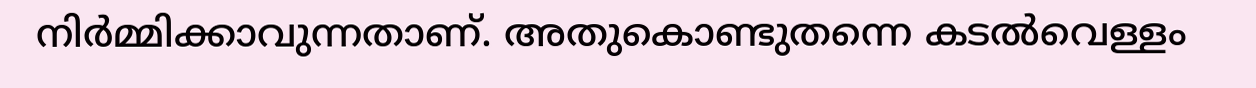നിര്‍മ്മിക്കാവുന്നതാണ്. അതുകൊണ്ടുതന്നെ കടല്‍വെള്ളം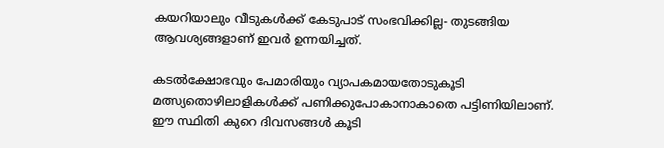കയറിയാലും വീടുകള്‍ക്ക് കേടുപാട് സംഭവിക്കില്ല- തുടങ്ങിയ ആവശ്യങ്ങളാണ് ഇവര്‍ ഉന്നയിച്ചത്.

കടല്‍ക്ഷോഭവും പേമാരിയും വ്യാപകമായതോടുകൂടി മത്സ്യതൊഴിലാളികള്‍ക്ക് പണിക്കുപോകാനാകാതെ പട്ടിണിയിലാണ്. ഈ സ്ഥിതി കുറെ ദിവസങ്ങള്‍ കൂടി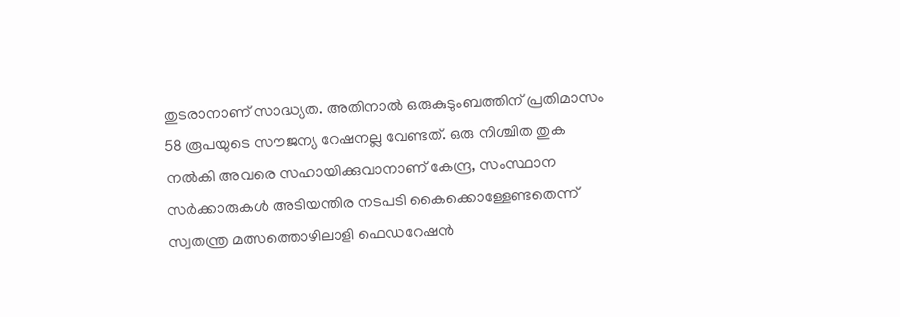തുടരാനാണ് സാദ്ധ്യത. അതിനാല്‍ ഒരുകുടുംബത്തിന് പ്രതിമാസം 58 രൂപയുടെ സൗജന്യ റേഷനല്ല വേണ്ടത്. ഒരു നിശ്ചിത തുക നല്‍കി അവരെ സഹായിക്കുവാനാണ് കേന്ദ്ര, സംസ്ഥാന സര്‍ക്കാരുകള്‍ അടിയന്തിര നടപടി കൈക്കൊള്ളേണ്ടതെന്ന് സ്വതന്ത്ര മത്സത്തൊഴിലാളി ഫെഡറേഷന്‍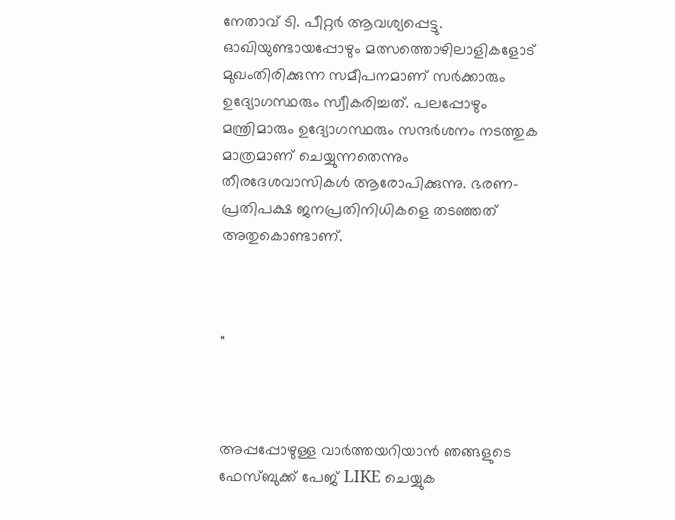നേതാവ് ടി. പീറ്റര്‍ ആവശ്യപ്പെട്ടു. ഓഖിയുണ്ടായപ്പോഴും മത്സത്തൊഴിലാളികളോട് മുഖംതിരിക്കുന്ന സമീപനമാണ് സര്‍ക്കാരും ഉദ്യോഗസ്ഥരും സ്വീകരിച്ചത്. പലപ്പോഴും മന്ത്രിമാരും ഉദ്യോഗസ്ഥരും സന്ദര്‍ശനം നടത്തുക മാത്രമാണ് ചെയ്യുന്നതെന്നും തീരദേശവാസികള്‍ ആരോപിക്കുന്നു. ഭരണ-പ്രതിപക്ഷ ജനപ്രതിനിധികളെ തടഞ്ഞത് അതുകൊണ്ടാണ്.



"



അപ്പപ്പോഴുള്ള വാര്‍ത്തയറിയാന്‍ ഞങ്ങളുടെ ഫേസ്‌ബുക്ക്‌ പേജ് LIKE ചെയ്യുക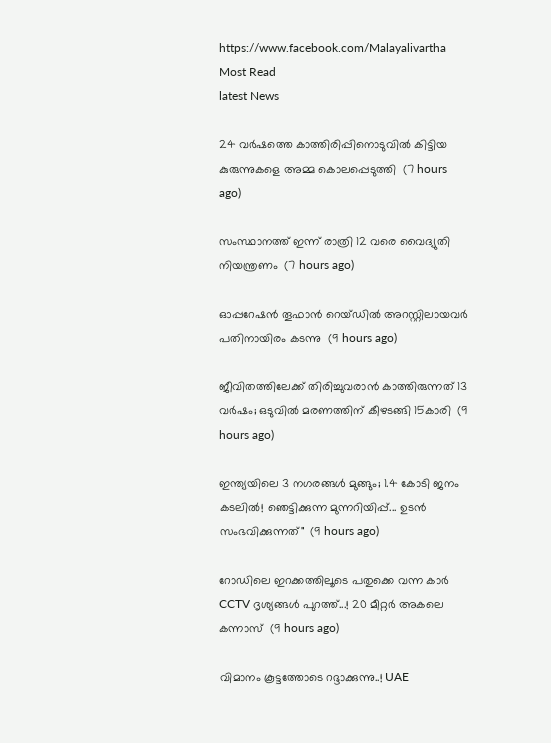https://www.facebook.com/Malayalivartha
Most Read
latest News

24 വര്‍ഷത്തെ കാത്തിരിപ്പിനൊടുവില്‍ കിട്ടിയ കുരുന്നുകളെ അമ്മ കൊലപ്പെടുത്തി  (7 hours ago)

സംസ്ഥാനത്ത് ഇന്ന് രാത്രി 12 വരെ വൈദ്യുതി നിയന്ത്രണം  (7 hours ago)

ഓപ്പറേഷന്‍ തൂഫാന്‍ റെയ്ഡില്‍ അറസ്റ്റിലായവര്‍ പതിനായിരം കടന്നു  (9 hours ago)

ജീവിതത്തിലേക്ക് തിരിച്ചുവരാന്‍ കാത്തിരുന്നത് 13 വര്‍ഷം; ഒടുവില്‍ മരണത്തിന് കീഴടങ്ങി 15കാരി  (9 hours ago)

ഇന്ത്യയിലെ 3 നഗരങ്ങൾ മുങ്ങും; 1.4 കോടി ജനം കടലിൽ! ഞെട്ടിക്കുന്ന മുന്നറിയിപ്പ്... ഉടൻ സംഭവിക്കുന്നത്"  (9 hours ago)

റോഡിലെ ഇറക്കത്തിലൂടെ പതുക്കെ വന്ന കാർ CCTV ദൃശ്യങ്ങൾ പുറത്ത്...! 20 മീറ്റര്‍ അകലെ കന്നാസ്  (9 hours ago)

വിമാനം കൂട്ടത്തോടെ റദ്ദാക്കുന്നു..! UAE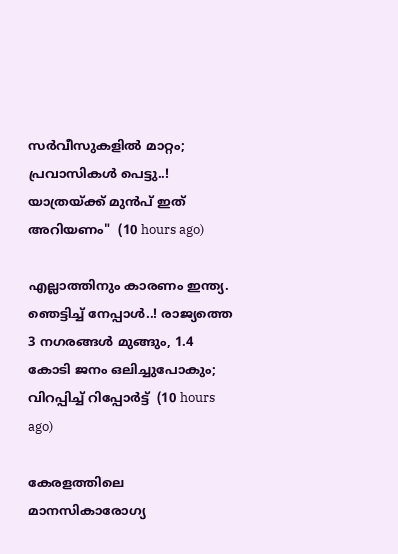സർവീസുകളിൽ മാറ്റം; പ്രവാസികൾ പെട്ടു..! യാത്രയ്ക്ക് മുൻപ് ഇത് അറിയണം"  (10 hours ago)

എല്ലാത്തിനും കാരണം ഇന്ത്യ. ഞെട്ടിച്ച് നേപ്പാൾ..! രാജ്യത്തെ 3 നഗരങ്ങൾ മുങ്ങും, 1.4 കോടി ജനം ഒലിച്ചുപോകും; വിറപ്പിച്ച് റിപ്പോർട്ട്  (10 hours ago)

കേരളത്തിലെ മാനസികാരോഗ്യ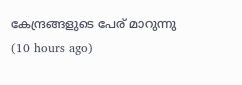കേന്ദ്രങ്ങളുടെ പേര് മാറുന്നു  (10 hours ago)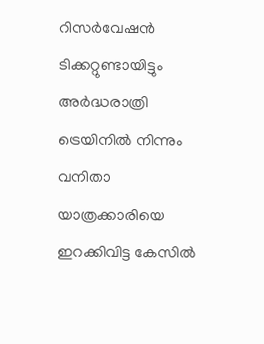റിസര്‍വേഷന്‍ ടിക്കറ്റുണ്ടായിട്ടും അര്‍ദ്ധരാത്രി ട്രെയിനില്‍ നിന്നും വനിതാ യാത്രക്കാരിയെ ഇറക്കിവിട്ട കേസില്‍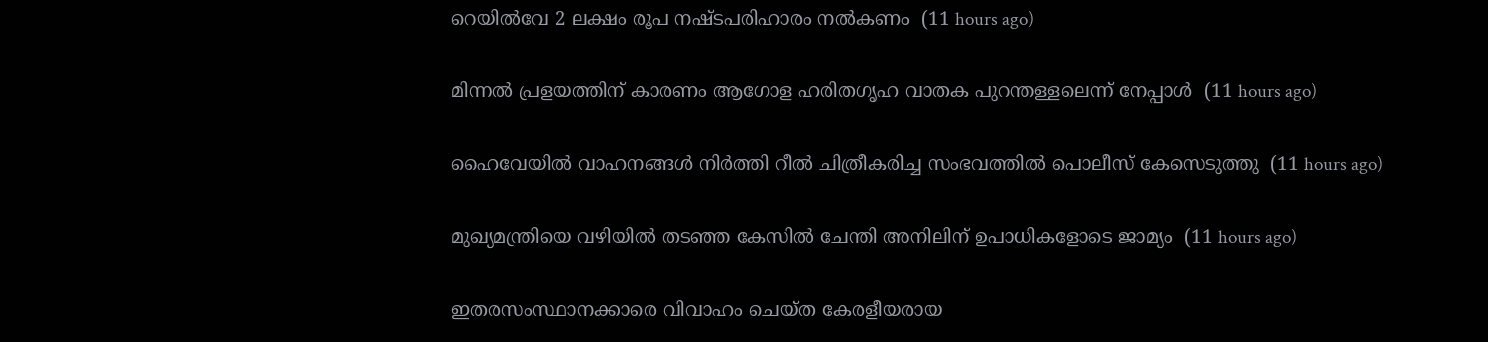റെയില്‍വേ 2 ലക്ഷം രൂപ നഷ്ടപരിഹാരം നല്‍കണം  (11 hours ago)

മിന്നല്‍ പ്രളയത്തിന് കാരണം ആഗോള ഹരിതഗൃഹ വാതക പുറന്തള്ളലെന്ന് നേപ്പാള്‍  (11 hours ago)

ഹൈവേയില്‍ വാഹനങ്ങള്‍ നിര്‍ത്തി റീല്‍ ചിത്രീകരിച്ച സംഭവത്തില്‍ പൊലീസ് കേസെടുത്തു  (11 hours ago)

മുഖ്യമന്ത്രിയെ വഴിയില്‍ തടഞ്ഞ കേസില്‍ ചേന്തി അനിലിന് ഉപാധികളോടെ ജാമ്യം  (11 hours ago)

ഇതരസംസ്ഥാനക്കാരെ വിവാഹം ചെയ്ത കേരളീയരായ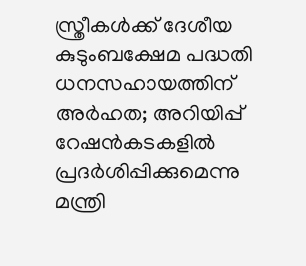സ്ത്രീകള്‍ക്ക് ദേശീയ കുടുംബക്ഷേമ പദ്ധതി ധനസഹായത്തിന് അര്‍ഹത; അറിയിപ്പ് റേഷന്‍കടകളില്‍ പ്രദര്‍ശിപ്പിക്കുമെന്നു മന്ത്രി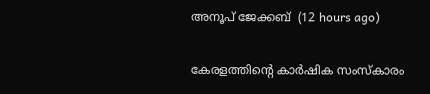അനൂപ് ജേക്കബ്  (12 hours ago)

കേരളത്തിന്റെ കാർഷിക സംസ്കാരം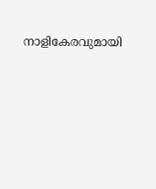നാളികേരവുമായി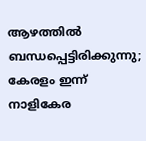ആഴത്തിൽ ബന്ധപ്പെട്ടിരിക്കുന്നു; കേരളം ഇന്ന് നാളികേര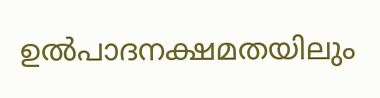ഉൽപാദനക്ഷമതയിലും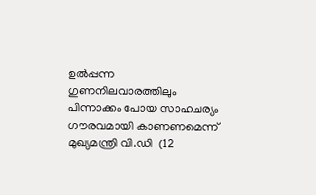ഉൽപ്പന്ന ഗുണനിലവാരത്തിലും പിന്നാക്കം പോയ സാഹചര്യം ഗൗരവമായി കാണണമെന്ന് മുഖ്യമന്ത്രി വി.ഡി  (12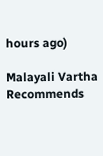hours ago)

Malayali Vartha Recommends